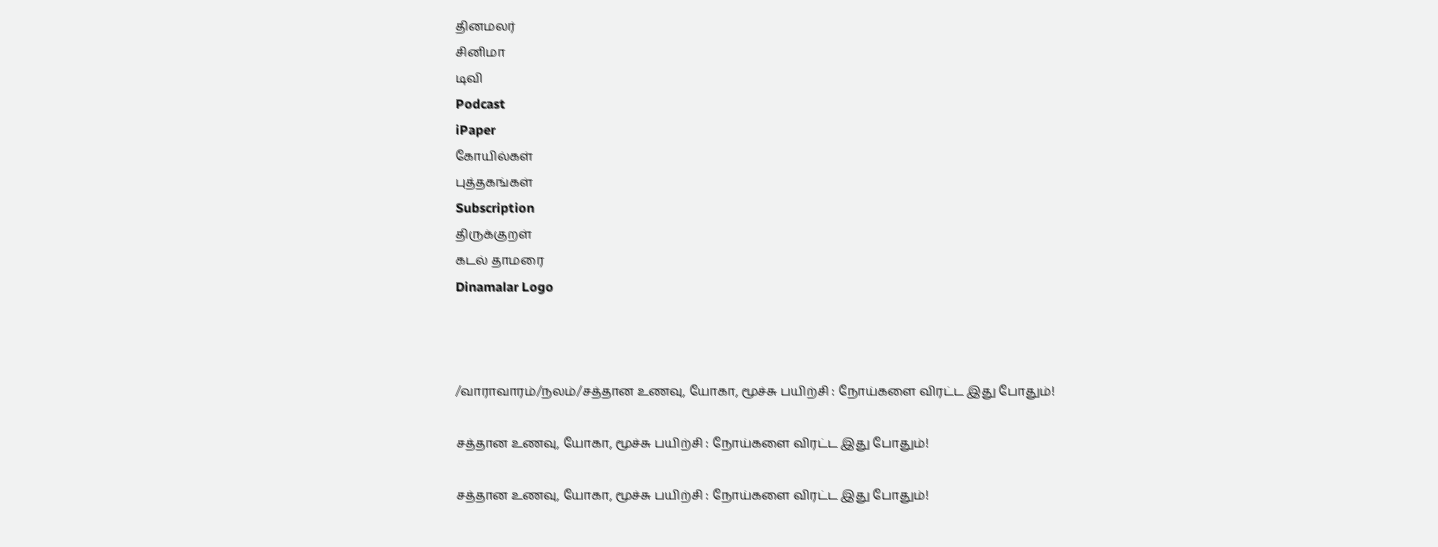தினமலர்
சினிமா
டிவி
Podcast
iPaper
கோயில்கள்
புத்தகங்கள்
Subscription
திருக்குறள்
கடல் தாமரை
Dinamalar Logo



/வாராவாரம்/நலம்/சத்தான உணவு, யோகா, மூச்சு பயிற்சி : நோய்களை விரட்ட இது போதும்!

சத்தான உணவு, யோகா, மூச்சு பயிற்சி : நோய்களை விரட்ட இது போதும்!

சத்தான உணவு, யோகா, மூச்சு பயிற்சி : நோய்களை விரட்ட இது போதும்!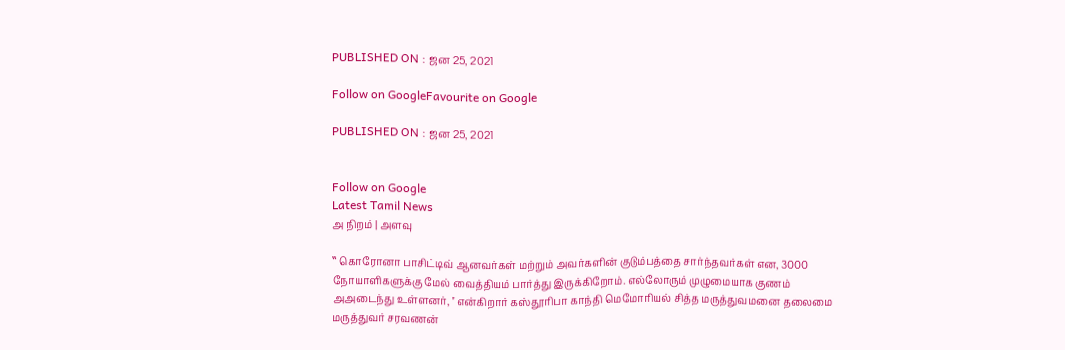PUBLISHED ON : ஜன 25, 2021

Follow on GoogleFavourite on Google

PUBLISHED ON : ஜன 25, 2021


Follow on Google
Latest Tamil News
அ நிறம் | அளவு

‛‛ கொரோனா பாசிட்டிவ் ஆனவர்கள் மற்றும் அவர்களின் குடும்பத்தை சார்ந்தவர்கள் என, 3000 நோயாளிகளுக்கு மேல் வைத்தியம் பார்த்து இருக்கிறோம். எல்லோரும் முழுமையாக குணம் அஅடைந்து உள்ளனர், '' என்கிறார் கஸ்தூரிபா காந்தி மெமோரியல் சித்த மருத்துவமனை தலைமை மருத்துவர் சரவணன்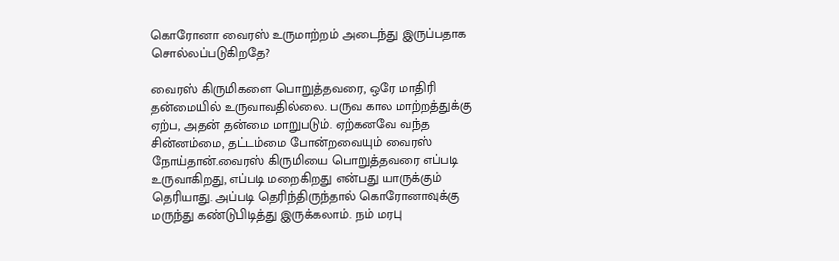கொரோனா வைரஸ் உருமாற்றம் அடைந்து இருப்பதாக சொல்லப்படுகிறதே?

வைரஸ் கிருமிகளை பொறுத்தவரை, ஒரே மாதிரி தன்மையில் உருவாவதில்லை. பருவ கால மாற்றத்துக்கு ஏற்ப, அதன் தன்மை மாறுபடும். ஏற்கனவே வந்த சின்னம்மை, தட்டம்மை போன்றவையும் வைரஸ் நோய்தான்.வைரஸ் கிருமியை பொறுத்தவரை எப்படி உருவாகிறது, எப்படி மறைகிறது என்பது யாருக்கும் தெரியாது. அப்படி தெரிந்திருந்தால் கொரோனாவுக்கு மருந்து கண்டுபிடித்து இருக்கலாம். நம் மரபு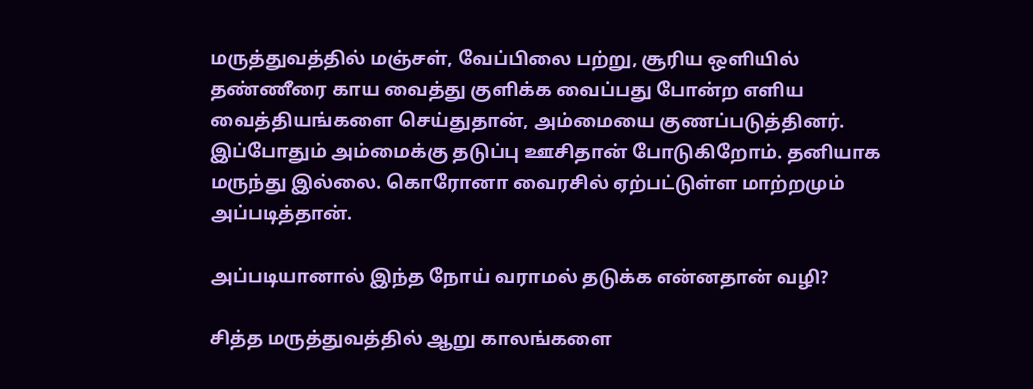மருத்துவத்தில் மஞ்சள், வேப்பிலை பற்று, சூரிய ஒளியில் தண்ணீரை காய வைத்து குளிக்க வைப்பது போன்ற எளிய வைத்தியங்களை செய்துதான், அம்மையை குணப்படுத்தினர். இப்போதும் அம்மைக்கு தடுப்பு ஊசிதான் போடுகிறோம். தனியாக மருந்து இல்லை. கொரோனா வைரசில் ஏற்பட்டுள்ள மாற்றமும் அப்படித்தான்.

அப்படியானால் இந்த நோய் வராமல் தடுக்க என்னதான் வழி?

சித்த மருத்துவத்தில் ஆறு காலங்களை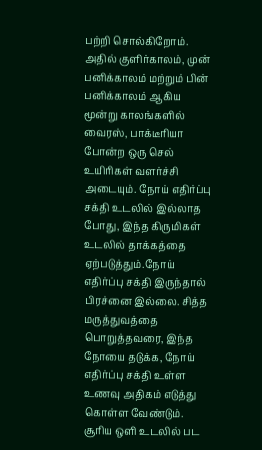பற்றி சொல்கிறோம். அதில் குளிர்காலம், முன் பனிக்காலம் மற்றும் பின் பனிக்காலம் ஆகிய மூன்று காலங்களில் வைரஸ், பாக்டீரியா போன்ற ஒரு செல் உயிரிகள் வளர்ச்சி அடையும். நோய் எதிர்ப்பு சக்தி உடலில் இல்லாத போது, இந்த கிருமிகள் உடலில் தாக்கத்தை ஏற்படுத்தும்.நோய் எதிர்ப்பு சக்தி இருந்தால் பிரச்னை இல்லை. சித்த மருத்துவத்தை பொறுத்தவரை, இந்த நோயை தடுக்க, நோய் எதிர்ப்பு சக்தி உள்ள உணவு அதிகம் எடுத்து கொள்ள வேண்டும். சூரிய ஒளி உடலில் பட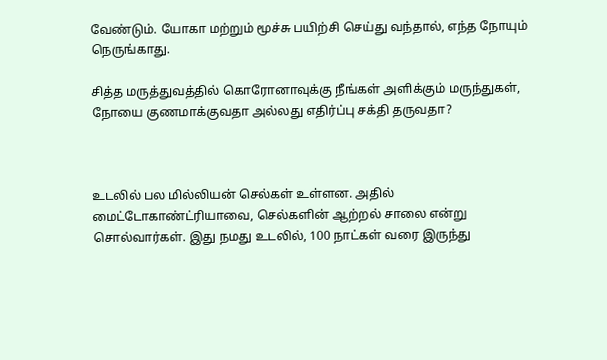வேண்டும். யோகா மற்றும் மூச்சு பயிற்சி செய்து வந்தால், எந்த நோயும் நெருங்காது.

சித்த மருத்துவத்தில் கொரோனாவுக்கு நீங்கள் அளிக்கும் மருந்துகள், நோயை குணமாக்குவதா அல்லது எதிர்ப்பு சக்தி தருவதா?



உடலில் பல மில்லியன் செல்கள் உள்ளன. அதில் மைட்டோகாண்ட்ரியாவை, செல்களின் ஆற்றல் சாலை என்று சொல்வார்கள். இது நமது உடலில், 100 நாட்கள் வரை இருந்து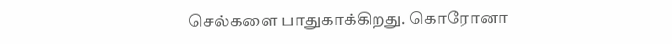செல்களை பாதுகாக்கிறது. கொரோனா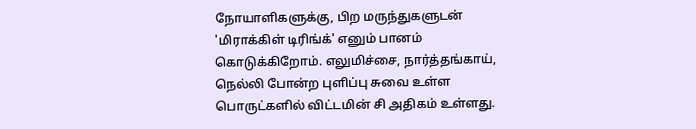நோயாளிகளுக்கு, பிற மருந்துகளுடன் 'மிராக்கிள் டிரிங்க்' எனும் பானம் கொடுக்கிறோம். எலுமிச்சை, நார்த்தங்காய், நெல்லி போன்ற புளிப்பு சுவை உள்ள பொருட்களில் விட்டமின் சி அதிகம் உள்ளது.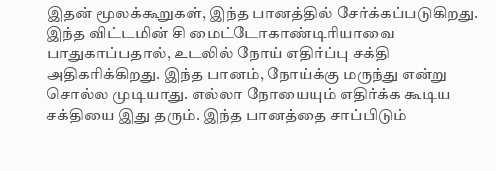இதன் மூலக்கூறுகள், இந்த பானத்தில் சேர்க்கப்படுகிறது. இந்த விட்டமின் சி மைட்டோகாண்டிரியாவை பாதுகாப்பதால், உடலில் நோய் எதிர்ப்பு சக்தி அதிகரிக்கிறது. இந்த பானம், நோய்க்கு மருந்து என்று சொல்ல முடியாது. எல்லா நோயையும் எதிர்க்க கூடிய சக்தியை இது தரும். இந்த பானத்தை சாப்பிடும்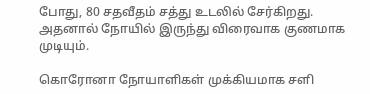போது, 80 சதவீதம் சத்து உடலில் சேர்கிறது. அதனால் நோயில் இருந்து விரைவாக குணமாக முடியும்.

கொரோனா நோயாளிகள் முக்கியமாக சளி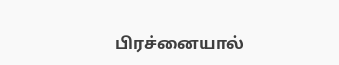பிரச்னையால்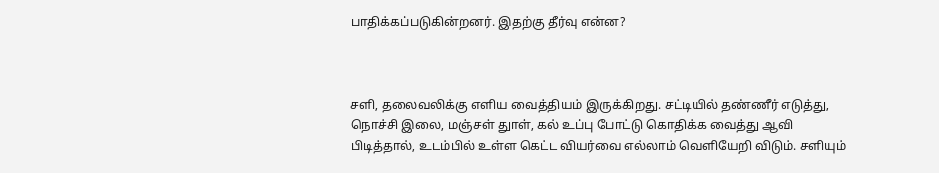பாதிக்கப்படுகின்றனர். இதற்கு தீர்வு என்ன?



சளி, தலைவலிக்கு எளிய வைத்தியம் இருக்கிறது. சட்டியில் தண்ணீர் எடுத்து, நொச்சி இலை, மஞ்சள் துாள், கல் உப்பு போட்டு கொதிக்க வைத்து ஆவி பிடித்தால், உடம்பில் உள்ள கெட்ட வியர்வை எல்லாம் வெளியேறி விடும். சளியும்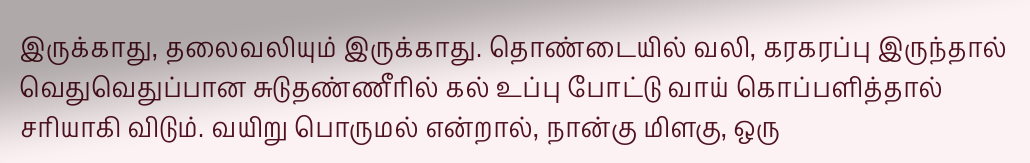இருக்காது, தலைவலியும் இருக்காது. தொண்டையில் வலி, கரகரப்பு இருந்தால் வெதுவெதுப்பான சுடுதண்ணீரில் கல் உப்பு போட்டு வாய் கொப்பளித்தால் சரியாகி விடும். வயிறு பொருமல் என்றால், நான்கு மிளகு, ஒரு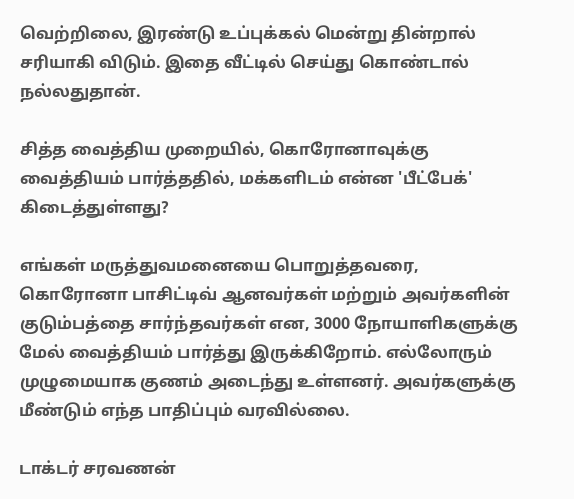வெற்றிலை, இரண்டு உப்புக்கல் மென்று தின்றால் சரியாகி விடும். இதை வீட்டில் செய்து கொண்டால் நல்லதுதான்.

சித்த வைத்திய முறையில், கொரோனாவுக்கு வைத்தியம் பார்த்ததில், மக்களிடம் என்ன 'பீட்பேக்' கிடைத்துள்ளது?

எங்கள் மருத்துவமனையை பொறுத்தவரை, கொரோனா பாசிட்டிவ் ஆனவர்கள் மற்றும் அவர்களின் குடும்பத்தை சார்ந்தவர்கள் என, 3000 நோயாளிகளுக்கு மேல் வைத்தியம் பார்த்து இருக்கிறோம். எல்லோரும் முழுமையாக குணம் அடைந்து உள்ளனர். அவர்களுக்கு மீண்டும் எந்த பாதிப்பும் வரவில்லை.

டாக்டர் சரவணன்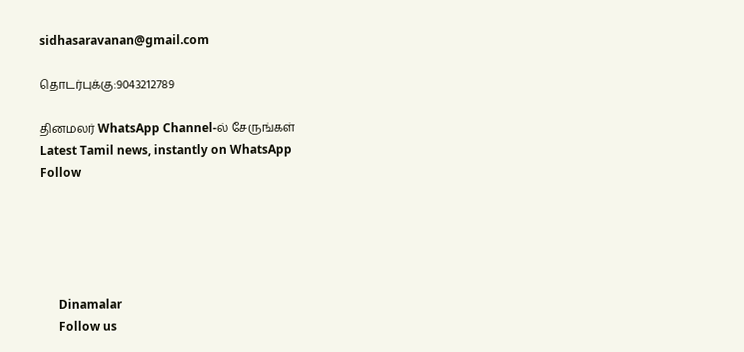sidhasaravanan@gmail.com

தொடர்புக்கு:9043212789

தினமலர் WhatsApp Channel-ல் சேருங்கள்
Latest Tamil news, instantly on WhatsApp
Follow





      Dinamalar
      Follow us